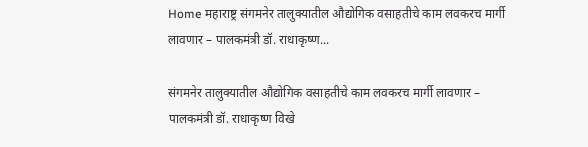Home महाराष्ट्र संगमनेर तालुक्यातील औद्योगिक वसाहतीचे काम लवकरच मार्गी लावणार – पालकमंत्री डॉ. राधाकृष्ण...

संगमनेर तालुक्यातील औद्योगिक वसाहतीचे काम लवकरच मार्गी लावणार – पालकमंत्री डॉ. राधाकृष्ण विखे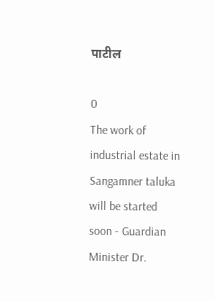पाटील

0
The work of industrial estate in Sangamner taluka will be started soon - Guardian Minister Dr.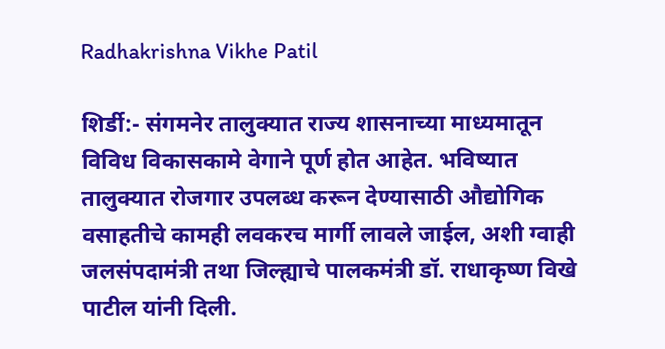Radhakrishna Vikhe Patil

शिर्डी:- संगमनेर तालुक्यात राज्य शासनाच्या माध्यमातून विविध विकासकामे वेगाने पूर्ण होत आहेत. भविष्यात तालुक्यात रोजगार उपलब्ध करून देण्यासाठी औद्योगिक वसाहतीचे कामही लवकरच मार्गी लावले जाईल, अशी ग्वाही जलसंपदामंत्री तथा जिल्ह्याचे पालकमंत्री डॉ. राधाकृष्ण विखे पाटील यांनी दिली.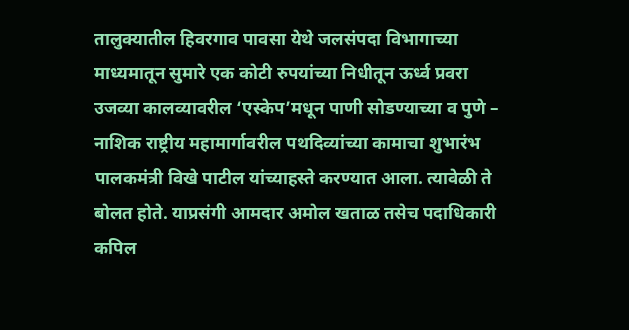तालुक्यातील हिवरगाव पावसा येथे जलसंपदा विभागाच्या माध्यमातून सुमारे एक कोटी रुपयांच्या निधीतून ऊर्ध्व प्रवरा उजव्या कालव्यावरील ‘एस्केप’मधून पाणी सोडण्याच्या व पुणे – नाशिक राष्ट्रीय महामार्गावरील पथदिव्यांच्या कामाचा शुभारंभ पालकमंत्री विखे पाटील यांच्याहस्ते करण्यात आला. त्यावेळी ते बोलत होते. याप्रसंगी आमदार अमोल खताळ तसेच पदाधिकारी कपिल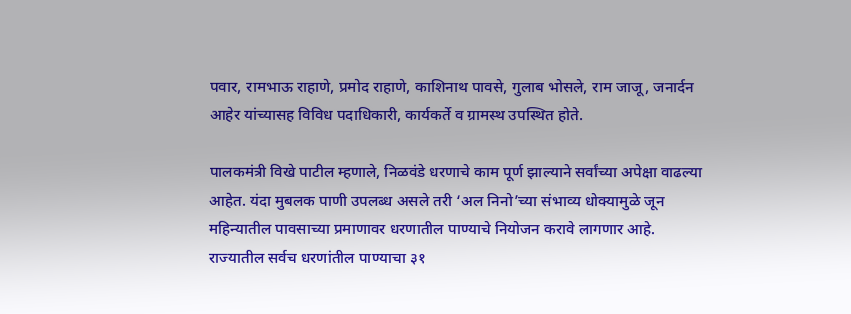पवार, रामभाऊ राहाणे, प्रमोद राहाणे, काशिनाथ पावसे, गुलाब भोसले, राम जाजू, जनार्दन आहेर यांच्यासह विविध पदाधिकारी, कार्यकर्ते व ग्रामस्थ उपस्थित होते.

पालकमंत्री विखे पाटील म्हणाले, निळवंडे धरणाचे काम पूर्ण झाल्याने सर्वांच्या अपेक्षा वाढल्या आहेत. यंदा मुबलक पाणी उपलब्ध असले तरी ‘अल निनो’च्या संभाव्य धोक्यामुळे जून महिन्यातील पावसाच्या प्रमाणावर धरणातील पाण्याचे नियोजन करावे लागणार आहे. राज्यातील सर्वच धरणांतील पाण्याचा ३१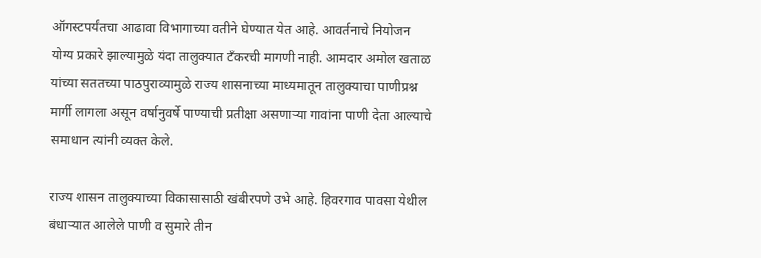ऑगस्टपर्यंतचा आढावा विभागाच्या वतीने घेण्यात येत आहे. आवर्तनाचे नियोजन योग्य प्रकारे झाल्यामुळे यंदा तालुक्यात टँकरची मागणी नाही. आमदार अमोल खताळ यांच्या सततच्या पाठपुराव्यामुळे राज्य शासनाच्या माध्यमातून तालुक्याचा पाणीप्रश्न मार्गी लागला असून वर्षानुवर्षे पाण्याची प्रतीक्षा असणाऱ्या गावांना पाणी देता आल्याचे समाधान त्यांनी व्यक्त केले.

राज्य शासन तालुक्याच्या विकासासाठी खंबीरपणे उभे आहे. हिवरगाव पावसा येथील बंधाऱ्यात आलेले पाणी व सुमारे तीन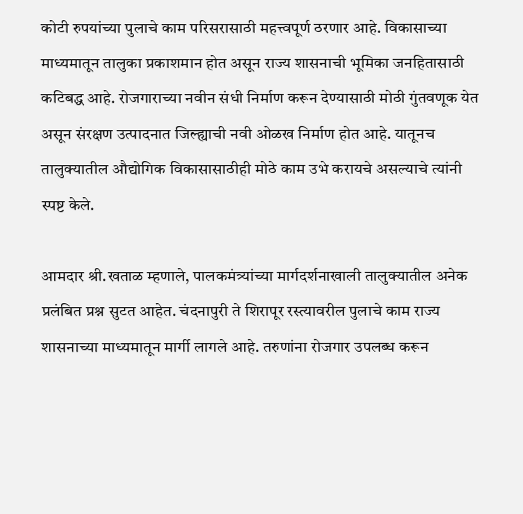कोटी रुपयांच्या पुलाचे काम परिसरासाठी महत्त्वपूर्ण ठरणार आहे. विकासाच्या माध्यमातून तालुका प्रकाशमान होत असून राज्य शासनाची भूमिका जनहितासाठी कटिबद्ध आहे. रोजगाराच्या नवीन संधी निर्माण करून देण्यासाठी मोठी गुंतवणूक येत असून संरक्षण उत्पादनात जिल्ह्याची नवी ओळख निर्माण होत आहे. यातूनच तालुक्यातील औद्योगिक विकासासाठीही मोठे काम उभे करायचे असल्याचे त्यांनी स्पष्ट केले.

आमदार श्री.खताळ म्हणाले, पालकमंत्र्यांच्या मार्गदर्शनाखाली तालुक्यातील अनेक प्रलंबित प्रश्न सुटत आहेत. चंदनापुरी ते शिरापूर रस्त्यावरील पुलाचे काम राज्य शासनाच्या माध्यमातून मार्गी लागले आहे. तरुणांना रोजगार उपलब्ध करून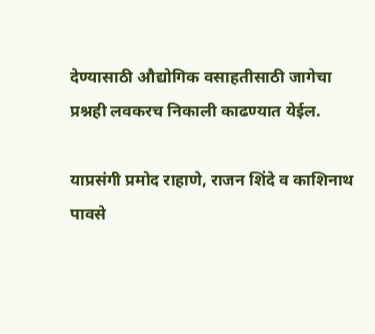देण्यासाठी औद्योगिक वसाहतीसाठी जागेचा प्रश्नही लवकरच निकाली काढण्यात येईल.

याप्रसंगी प्रमोद राहाणे, राजन शिंदे व काशिनाथ पावसे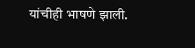यांचीही भाषणे झाली.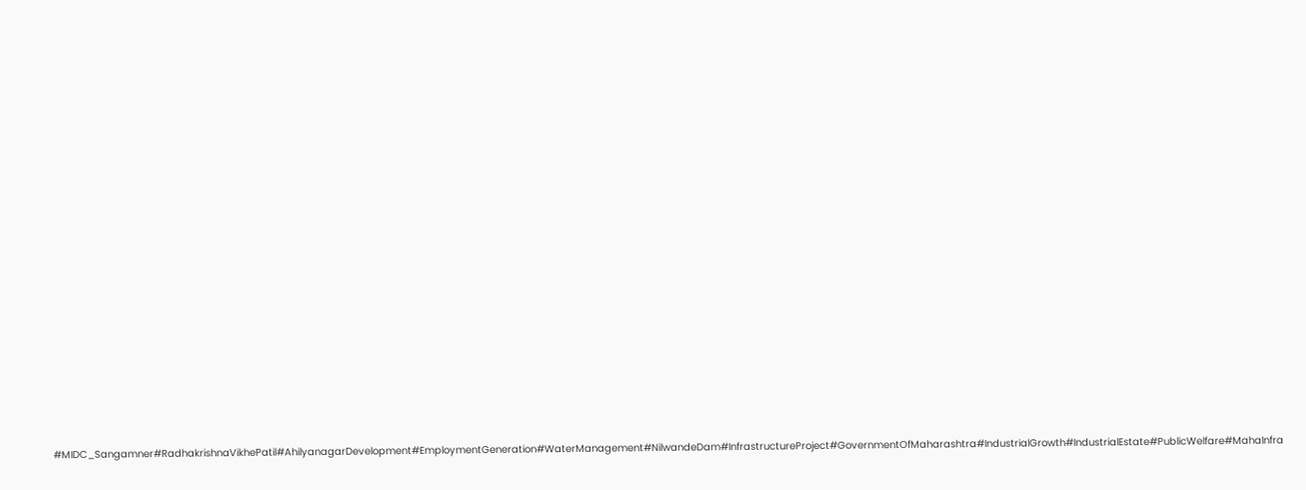#MIDC_Sangamner#RadhakrishnaVikhePatil#AhilyanagarDevelopment#EmploymentGeneration#WaterManagement#NilwandeDam#InfrastructureProject#GovernmentOfMaharashtra#IndustrialGrowth#IndustrialEstate#PublicWelfare#MahaInfra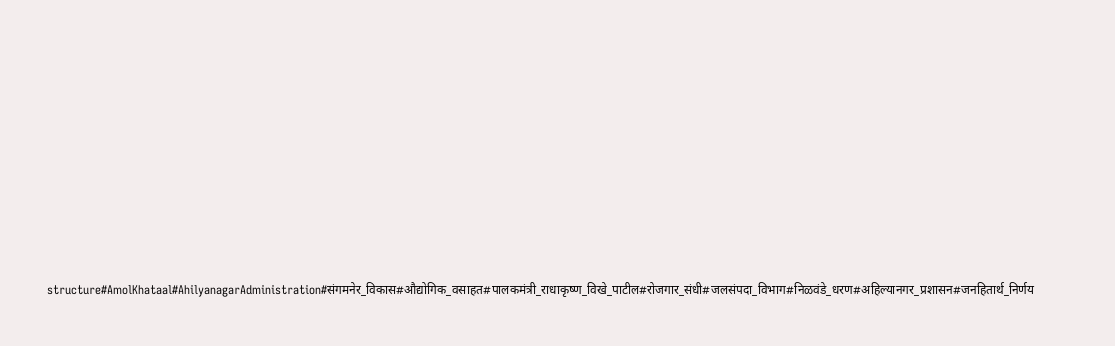structure#AmolKhataal#AhilyanagarAdministration#संगमनेर_विकास#औद्योगिक_वसाहत#पालकमंत्री_राधाकृष्ण_विखे_पाटील#रोजगार_संधी#जलसंपदा_विभाग#निळवंडे_धरण#अहिल्यानगर_प्रशासन#जनहितार्थ_निर्णय